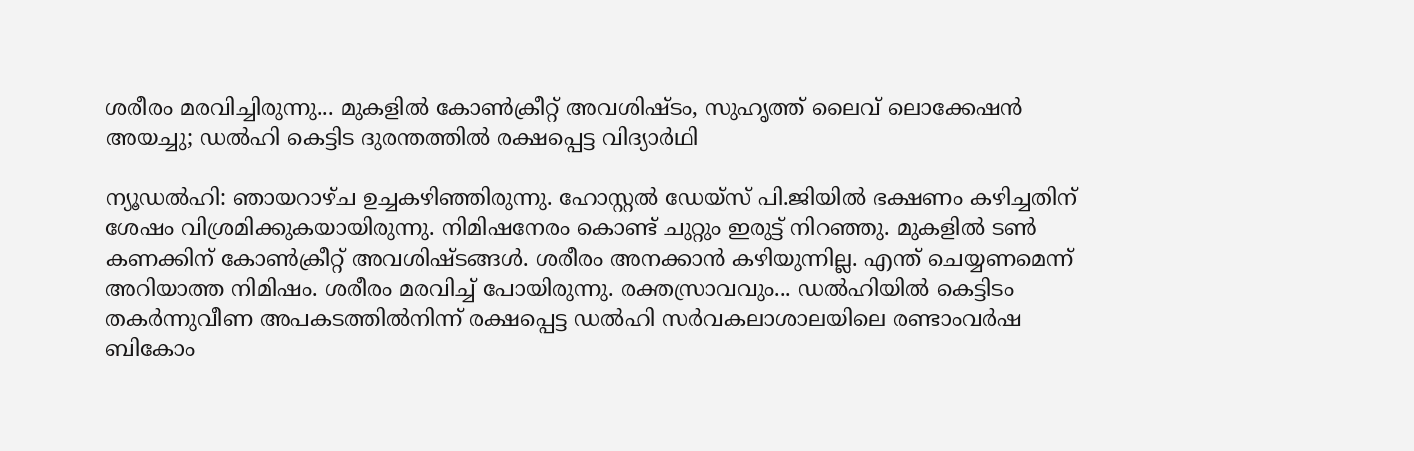ശരീരം മരവിച്ചിരുന്നു... മുകളിൽ കോൺക്രീറ്റ് അവശിഷ്ടം, സുഹൃത്ത് ലൈവ് ലൊക്കേഷൻ അയച്ചു; ഡൽഹി കെട്ടിട ദുരന്തത്തിൽ രക്ഷപ്പെട്ട വിദ്യാർഥി

ന്യൂഡൽഹി: ഞായറാഴ്ച ഉച്ചകഴിഞ്ഞിരുന്നു. ഹോസ്റ്റൽ ഡേയ്സ് പി.ജിയിൽ ഭക്ഷണം കഴിച്ചതിന് ശേഷം വിശ്രമിക്കുകയായിരുന്നു. നിമിഷനേരം കൊണ്ട് ചുറ്റും ഇരുട്ട് നിറഞ്ഞു. മുകളിൽ ടൺ കണക്കിന് കോൺക്രീറ്റ് അവശിഷ്ടങ്ങൾ. ശരീരം അനക്കാൻ കഴിയുന്നില്ല. എന്ത് ചെയ്യണമെന്ന് അറിയാത്ത നിമിഷം. ശരീരം മരവിച്ച് പോയിരുന്നു. രക്തസ്രാവവും... ഡൽഹിയിൽ കെട്ടിടം തകർന്നുവീണ അപകടത്തിൽനിന്ന് രക്ഷപ്പെട്ട ഡൽഹി സർവകലാശാലയിലെ രണ്ടാംവർഷ ബികോം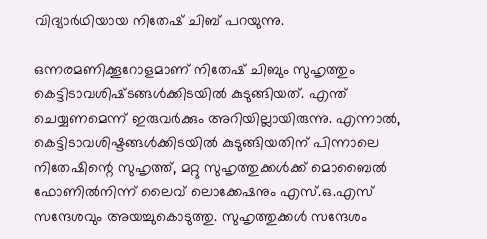വിദ്യാർഥിയായ നിതേഷ് ചിബ് പറയുന്നു.

ഒന്നരമണിക്കൂറോളമാണ് നിതേഷ് ചിബും സുഹൃത്തും കെട്ടിടാവശിഷ്‍ടങ്ങൾക്കിടയിൽ കുടുങ്ങിയത്. എന്ത് ചെയ്യണമെന്ന് ഇരുവർക്കും അറിയില്ലായിരുന്നു. എന്നാൽ, കെട്ടിടാവശിഷ്ടങ്ങൾക്കിടയിൽ കുടുങ്ങിയതിന് പിന്നാലെ നിതേഷിന്റെ സുഹൃത്ത്, മറ്റു സുഹൃത്തുക്കൾക്ക് മൊബൈൽ ഫോണിൽനിന്ന് ലൈവ് ലൊക്കേഷനും എസ്.ഒ.എസ് സന്ദേശവും അയച്ചുകൊടുത്തു. സുഹൃത്തുക്കൾ സന്ദേശം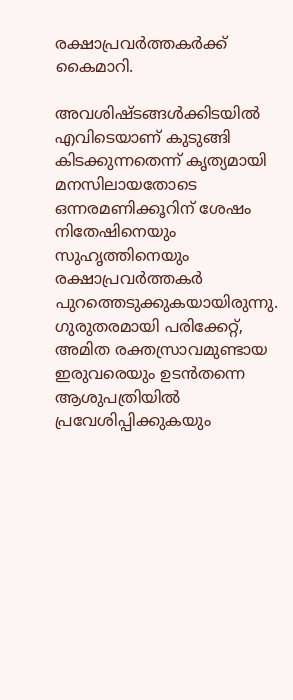രക്ഷാപ്രവർത്തകർക്ക് കൈമാറി.

അവശിഷ്ടങ്ങൾക്കിടയിൽ എവിടെയാണ് കുടുങ്ങി കിടക്കുന്നതെന്ന് കൃത്യമായി മനസിലായതോടെ ഒന്നരമണിക്കൂറിന് ശേഷം നിതേഷിനെയും സുഹൃത്തിനെയും രക്ഷാപ്രവർത്തകർ പുറത്തെടുക്കുകയായിരുന്നു. ഗുരുതരമായി പരിക്കേറ്റ്, അമിത രക്തസ്രാവമുണ്ടായ ഇരുവരെയും ഉടൻതന്നെ ആശുപത്രിയിൽ പ്രവേശിപ്പിക്കുകയും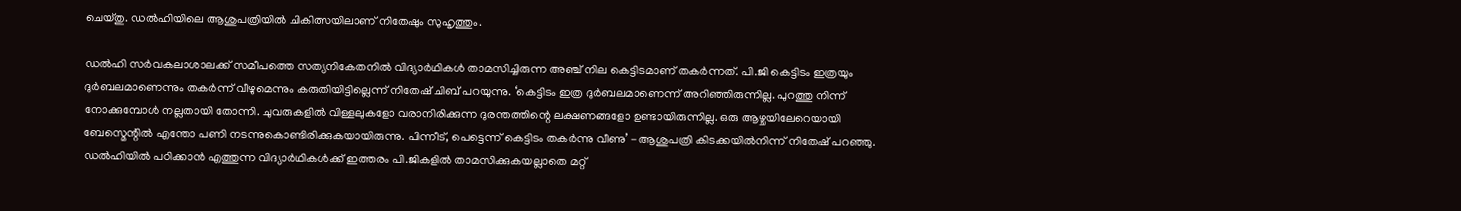ചെയ്തു. ഡൽഹിയിലെ ആശുപത്രിയിൽ ചികിത്സയിലാണ് നിതേഷും സുഹൃത്തും.

ഡൽഹി സർവകലാശാലക്ക് സമീപത്തെ സത്യനികേതനിൽ വിദ്യാർഥികൾ താമസിച്ചിരുന്ന അഞ്ച് നില കെട്ടിടമാണ് തകർന്നത്. പി.ജി കെട്ടിടം ഇത്രയും ദുർബലമാണെന്നും തകർന്ന് വീഴുമെന്നും കരുതിയിട്ടില്ലെന്ന് നിതേഷ് ചിബ് പറയുന്നു. ‘കെട്ടിടം ഇത്ര ദുർബലമാണെന്ന് അറിഞ്ഞിരുന്നില്ല. പുറത്തു നിന്ന് നോക്കുമ്പോൾ നല്ലതായി തോന്നി. ചുവരുകളിൽ വിള്ളലുകളോ വരാനിരിക്കുന്ന ദുരന്തത്തിന്റെ ലക്ഷണങ്ങളോ ഉണ്ടായിരുന്നില്ല. ഒരു ആഴ്ചയിലേറെയായി ബേസ്മെന്റിൽ എന്തോ പണി നടന്നുകൊണ്ടിരിക്കുകയായിരുന്നു. പിന്നീട്, പെട്ടെന്ന് കെട്ടിടം തകർന്നു വീണു’ -ആശുപത്രി കിടക്കയിൽനിന്ന് നിതേഷ് പറഞ്ഞു. ഡൽഹിയിൽ പഠിക്കാൻ എത്തുന്ന വിദ്യാർഥികൾക്ക് ഇത്തരം പി.ജികളിൽ താമസിക്കുകയല്ലാതെ മറ്റ്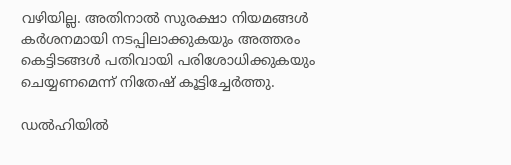വഴിയില്ല. അതിനാൽ സുരക്ഷാ നിയമങ്ങൾ കർശനമായി നടപ്പിലാക്കുകയും അത്തരം കെട്ടിടങ്ങൾ പതിവായി പരിശോധിക്കുകയും ചെയ്യണമെന്ന് നിതേഷ് കൂട്ടിച്ചേർത്തു.

ഡൽഹിയിൽ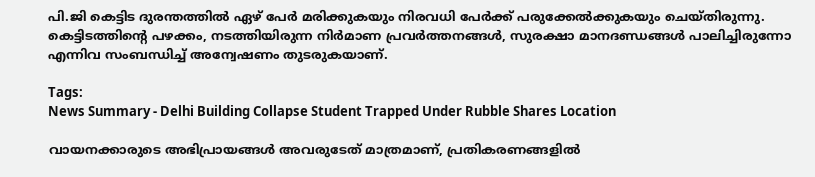പി.ജി കെട്ടിട ദുരന്തത്തിൽ ഏഴ് പേർ മരിക്കുകയും നിരവധി പേർക്ക് പരുക്കേൽക്കുകയും ചെയ്തിരുന്നു. കെട്ടിടത്തിന്റെ പഴക്കം, നടത്തിയിരുന്ന നിർമാണ പ്രവർത്തനങ്ങൾ, സുരക്ഷാ മാനദണ്ഡങ്ങൾ പാലിച്ചിരുന്നോ എന്നിവ സംബന്ധിച്ച് അന്വേഷണം തുടരുകയാണ്.

Tags:
News Summary - Delhi Building Collapse Student Trapped Under Rubble Shares Location

വായനക്കാരുടെ അഭിപ്രായങ്ങള്‍ അവരുടേത് മാത്രമാണ്, പ്രതികരണങ്ങളിൽ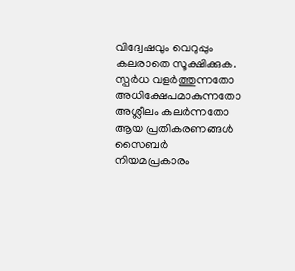വിദ്വേഷവും വെറുപ്പും കലരാതെ സൂക്ഷിക്കുക. സ്പർധ വളർത്തുന്നതോ അധിക്ഷേപമാകുന്നതോ അശ്ലീലം കലർന്നതോ ആയ പ്രതികരണങ്ങൾ സൈബർ നിയമപ്രകാരം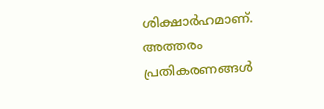ശിക്ഷാർഹമാണ്. അത്തരം പ്രതികരണങ്ങൾ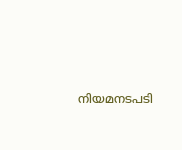നിയമനടപടി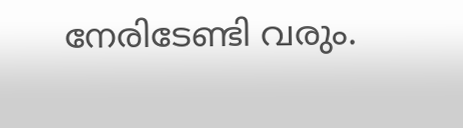നേരിടേണ്ടി വരും.